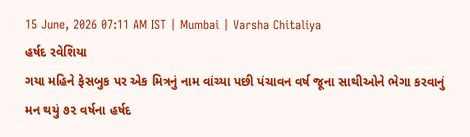15 June, 2026 07:11 AM IST | Mumbai | Varsha Chitaliya
હર્ષદ રવેશિયા
ગયા મહિને ફેસબુક પર એક મિત્રનું નામ વાંચ્યા પછી પંચાવન વર્ષ જૂના સાથીઓને ભેગા કરવાનું મન થયું ૭૨ વર્ષના હર્ષદ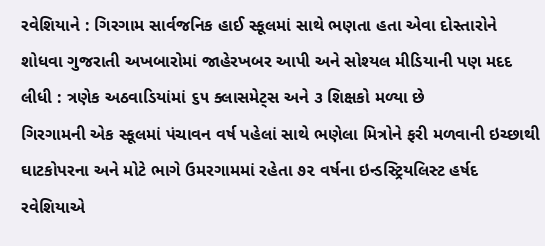રવેશિયાને : ગિરગામ સાર્વજનિક હાઈ સ્કૂલમાં સાથે ભણતા હતા એવા દોસ્તારોને શોધવા ગુજરાતી અખબારોમાં જાહેરખબર આપી અને સોશ્યલ મીડિયાની પણ મદદ લીધી : ત્રણેક અઠવાડિયાંમાં ૬૫ ક્લાસમેટ્સ અને ૩ શિક્ષકો મળ્યા છે
ગિરગામની એક સ્કૂલમાં પંચાવન વર્ષ પહેલાં સાથે ભણેલા મિત્રોને ફરી મળવાની ઇચ્છાથી ઘાટકોપરના અને મોટે ભાગે ઉમરગામમાં રહેતા ૭૨ વર્ષના ઇન્ડસ્ટ્રિયલિસ્ટ હર્ષદ રવેશિયાએ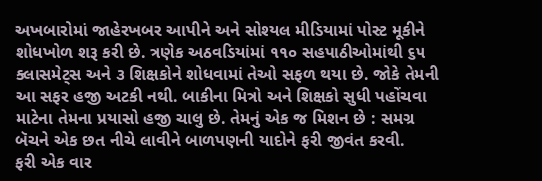અખબારોમાં જાહેરખબર આપીને અને સોશ્યલ મીડિયામાં પોસ્ટ મૂકીને શોધખોળ શરૂ કરી છે. ત્રણેક અઠવડિયાંમાં ૧૧૦ સહપાઠીઓમાંથી ૬૫ ક્લાસમેટ્સ અને ૩ શિક્ષકોને શોધવામાં તેઓ સફળ થયા છે. જોકે તેમની આ સફર હજી અટકી નથી. બાકીના મિત્રો અને શિક્ષકો સુધી પહોંચવા માટેના તેમના પ્રયાસો હજી ચાલુ છે. તેમનું એક જ મિશન છે : સમગ્ર બૅચને એક છત નીચે લાવીને બાળપણની યાદોને ફરી જીવંત કરવી.
ફરી એક વાર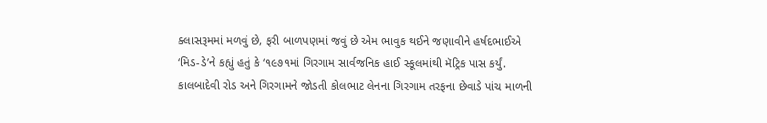ક્લાસરૂમમાં મળવું છે, ફરી બાળપણમાં જવું છે એમ ભાવુક થઈને જણાવીને હર્ષદભાઈએ ‘મિડ-ડે’ને કહ્યું હતું કે ‘૧૯૭૧માં ગિરગામ સાર્વજનિક હાઈ સ્કૂલમાંથી મૅટ્રિક પાસ કર્યું. કાલબાદેવી રોડ અને ગિરગામને જોડતી કોલભાટ લેનના ગિરગામ તરફના છેવાડે પાંચ માળની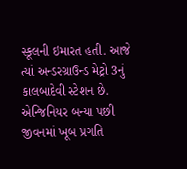સ્કૂલની ઇમારત હતી. આજે ત્યાં અન્ડરગ્રાઉન્ડ મેટ્રો 3નું કાલબાદેવી સ્ટેશન છે. એન્જિનિયર બન્યા પછી જીવનમાં ખૂબ પ્રગતિ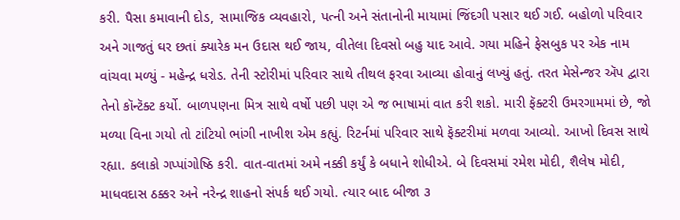કરી. પૈસા કમાવાની દોડ, સામાજિક વ્યવહારો, પત્ની અને સંતાનોની માયામાં જિંદગી પસાર થઈ ગઈ. બહોળો પરિવાર અને ગાજતું ઘર છતાં ક્યારેક મન ઉદાસ થઈ જાય, વીતેલા દિવસો બહુ યાદ આવે. ગયા મહિને ફેસબુક પર એક નામ વાંચવા મળ્યું - મહેન્દ્ર ધરોડ. તેની સ્ટોરીમાં પરિવાર સાથે તીથલ ફરવા આવ્યા હોવાનું લખ્યું હતું. તરત મેસેન્જર ઍપ દ્વારા તેનો કૉન્ટૅક્ટ કર્યો. બાળપણના મિત્ર સાથે વર્ષો પછી પણ એ જ ભાષામાં વાત કરી શકો. મારી ફૅક્ટરી ઉમરગામમાં છે, જો મળ્યા વિના ગયો તો ટાંટિયો ભાંગી નાખીશ એમ કહ્યું. રિટર્નમાં પરિવાર સાથે ફૅક્ટરીમાં મળવા આવ્યો. આખો દિવસ સાથે રહ્યા. કલાકો ગપ્પાંગોષ્ઠિ કરી. વાત-વાતમાં અમે નક્કી કર્યું કે બધાને શોધીએ. બે દિવસમાં રમેશ મોદી, શૈલેષ મોદી, માધવદાસ ઠક્કર અને નરેન્દ્ર શાહનો સંપર્ક થઈ ગયો. ત્યાર બાદ બીજા ૩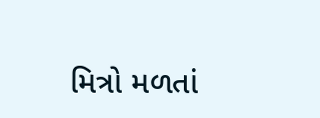મિત્રો મળતાં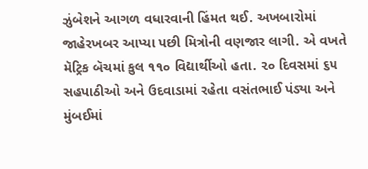ઝુંબેશને આગળ વધારવાની હિંમત થઈ. અખબારોમાં જાહેરખબર આપ્યા પછી મિત્રોની વણજાર લાગી. એ વખતે મૅટ્રિક બૅચમાં કુલ ૧૧૦ વિદ્યાર્થીઓ હતા. ૨૦ દિવસમાં ૬૫ સહપાઠીઓ અને ઉદવાડામાં રહેતા વસંતભાઈ પંડ્યા અને મુંબઈમાં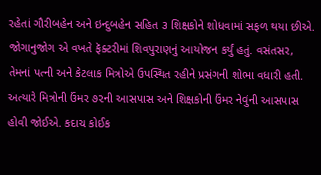રહેતાં ગૌરીબહેન અને ઇન્દુબહેન સહિત ૩ શિક્ષકોને શોધવામાં સફળ થયા છીએ. જોગાનુજોગ એ વખતે ફૅક્ટરીમાં શિવપુરાણનું આયોજન કર્યું હતું. વસંતસર, તેમનાં પત્ની અને કેટલાક મિત્રોએ ઉપસ્થિત રહીને પ્રસંગની શોભા વધારી હતી. અત્યારે મિત્રોની ઉંમર ૭૨ની આસપાસ અને શિક્ષકોની ઉંમર નેવુંની આસપાસ હોવી જોઈએ. કદાચ કોઈક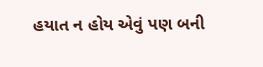હયાત ન હોય એવું પણ બની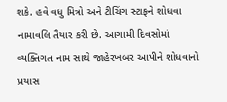શકે. હવે વધુ મિત્રો અને ટીચિંગ સ્ટાફને શોધવા નામાવલિ તૈયાર કરી છે. આગામી દિવસોમાં વ્યક્તિગત નામ સાથે જાહેરખબર આપીને શોધવાનો પ્રયાસ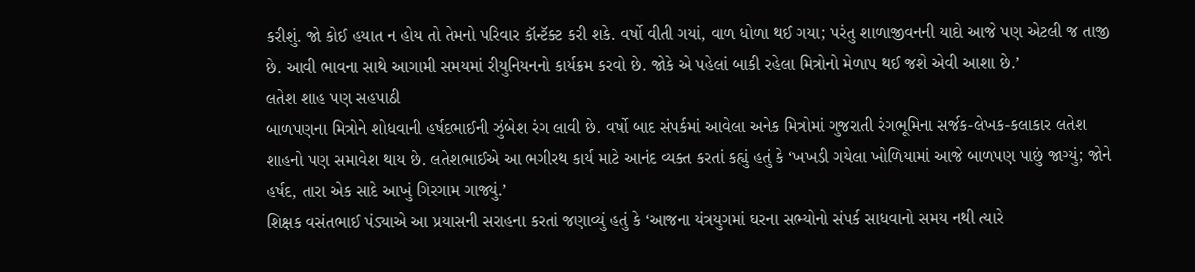કરીશું. જો કોઈ હયાત ન હોય તો તેમનો પરિવાર કૉન્ટૅક્ટ કરી શકે. વર્ષો વીતી ગયાં, વાળ ધોળા થઈ ગયા; પરંતુ શાળાજીવનની યાદો આજે પણ એટલી જ તાજી છે. આવી ભાવના સાથે આગામી સમયમાં રીયુનિયનનો કાર્યક્રમ કરવો છે. જોકે એ પહેલાં બાકી રહેલા મિત્રોનો મેળાપ થઈ જશે એવી આશા છે.’
લતેશ શાહ પણ સહપાઠી
બાળપણના મિત્રોને શોધવાની હર્ષદભાઈની ઝુંબેશ રંગ લાવી છે. વર્ષો બાદ સંપર્કમાં આવેલા અનેક મિત્રોમાં ગુજરાતી રંગભૂમિના સર્જક-લેખક-કલાકાર લતેશ શાહનો પણ સમાવેશ થાય છે. લતેશભાઈએ આ ભગીરથ કાર્ય માટે આનંદ વ્યક્ત કરતાં કહ્યું હતું કે ‘ખખડી ગયેલા ખોળિયામાં આજે બાળપણ પાછું જાગ્યું; જોને હર્ષદ, તારા એક સાદે આખું ગિરગામ ગાજ્યું.’
શિક્ષક વસંતભાઈ પંડ્યાએ આ પ્રયાસની સરાહના કરતાં જણાવ્યું હતું કે ‘આજના યંત્રયુગમાં ઘરના સભ્યોનો સંપર્ક સાધવાનો સમય નથી ત્યારે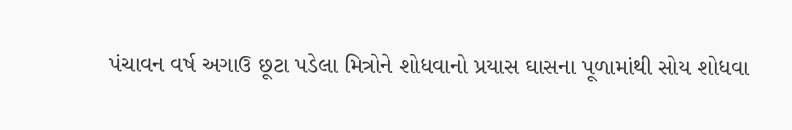પંચાવન વર્ષ અગાઉ છૂટા પડેલા મિત્રોને શોધવાનો પ્રયાસ ઘાસના પૂળામાંથી સોય શોધવા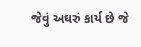જેવું અઘરું કાર્ય છે જે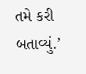તમે કરી બતાવ્યું.’